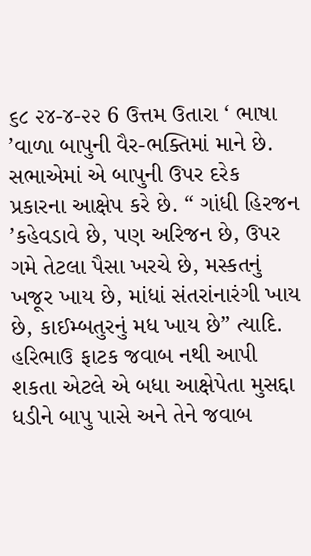૬૮ ૨૪-૪-૨૨ 6 ઉત્તમ ઉતારા ‘ ભાષા ’વાળા બાપુની વૈર-ભક્તિમાં માને છે. સભાએમાં એ બાપુની ઉપર દરેક પ્રકારના આક્ષેપ કરે છે. “ ગાંધી હિરજન ’કહેવડાવે છે, પણ અરિજન છે, ઉપર ગમે તેટલા પૈસા ખરચે છે, મસ્કતનું ખજૂર ખાય છે, માંધાં સંતરાંનારંગી ખાય છે, કાઈમ્બતુરનું મધ ખાય છે” ત્યાદિ. હરિભાઉ ફાટક જવાબ નથી આપી શકતા એટલે એ બધા આક્ષેપેતા મુસદ્દા ધડીને બાપુ પાસે અને તેને જવાબ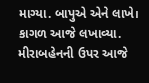માગ્યા. બાપુએ એને લાખે। કાગળ આજે લખાવ્યા. મીરાબહેનની ઉપર આજે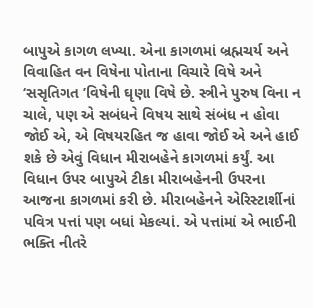બાપુએ કાગળ લખ્યા. એના કાગળમાં બ્રહ્મચર્ય અને વિવાહિત વન વિષેના પોતાના વિચારે વિષે અને ‘સસૃતિગત ’વિષેની ઘૃણા વિષે છે. સ્ત્રીને પુરુષ વિના ન ચાલે, પણ એ સબંધને વિષય સાથે સંબંધ ન હોવા જોઈ એ, એ વિષયરહિત જ હાવા જોઈ એ અને હાઈ શકે છે એવું વિધાન મીરાબહેને કાગળમાં કર્યું. આ વિધાન ઉપર બાપુએ ટીકા મીરાબહેનની ઉપરના આજના કાગળમાં કરી છે. મીરાબહેનને એરિસ્ટાર્શીનાં પવિત્ર પત્તાં પણ બધાં મેકલ્યાં. એ પત્તાંમાં એ ભાઈની ભક્તિ નીતરે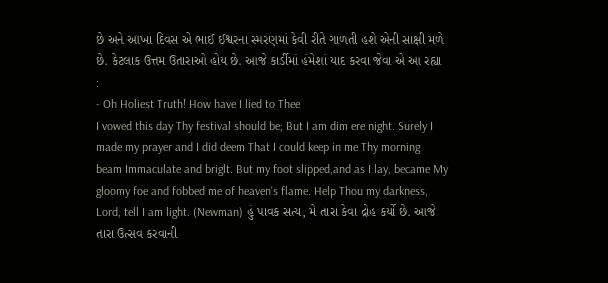છે અને આખા દિવસ એ ભાઈ ઈશ્વરના સ્મરણમાં કેવી રીતે ગાળતી હશે એની સાક્ષી મળે છે. કેટલાક ઉત્તમ ઉતારાઓ હોય છે. આજે કાર્ડીમાં હંમેશાં યાદ કરવા જેવા એ આ રહ્યા :
- Oh Holiest Truth! How have I lied to Thee
I vowed this day Thy festival should be; But I am dim ere night. Surely I made my prayer and I did deem That I could keep in me Thy morning beam Immaculate and briglt. But my foot slipped,and as I lay, became My gloomy foe and fobbed me of heaven's flame. Help Thou my darkness, Lord, tell I am light. (Newman) હું પાવક સત્ય, મે તારા કેવા દ્રોહ કર્યો છે. આજે તારા ઉત્સવ કરવાની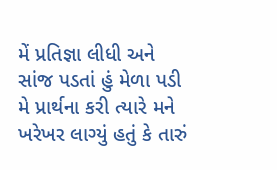મેં પ્રતિજ્ઞા લીધી અને સાંજ પડતાં હું મેળા પડી મે પ્રાર્થના કરી ત્યારે મને ખરેખર લાગ્યું હતું કે તારું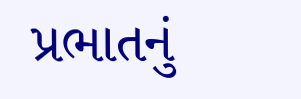પ્રભાતનું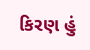કિરણ હું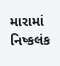મારામાં નિષ્કલંક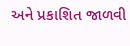અને પ્રકાશિત જાળવી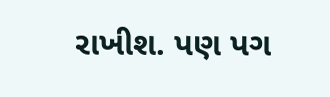રાખીશ. પણ પગ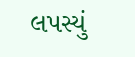લપસ્યું